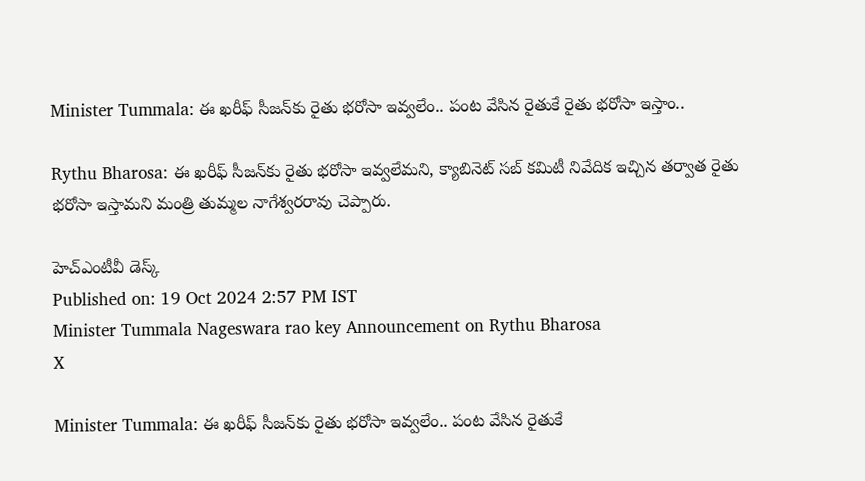Minister Tummala: ఈ ఖరీఫ్ సీజన్‌కు రైతు భరోసా ఇవ్వలేం.. పంట వేసిన రైతుకే రైతు భరోసా ఇస్తాం..

Rythu Bharosa: ఈ ఖరీఫ్ సీజన్‌కు రైతు భరోసా ఇవ్వలేమని, క్యాబినెట్ సబ్ కమిటీ నివేదిక ఇచ్చిన తర్వాత రైతు భరోసా ఇస్తామని మంత్రి తుమ్మల నాగేశ్వరరావు చెప్పారు.

హెచ్ఎంటీవీ డెస్క్
Published on: 19 Oct 2024 2:57 PM IST
Minister Tummala Nageswara rao key Announcement on Rythu Bharosa
X

Minister Tummala: ఈ ఖరీఫ్ సీజన్‌కు రైతు భరోసా ఇవ్వలేం.. పంట వేసిన రైతుకే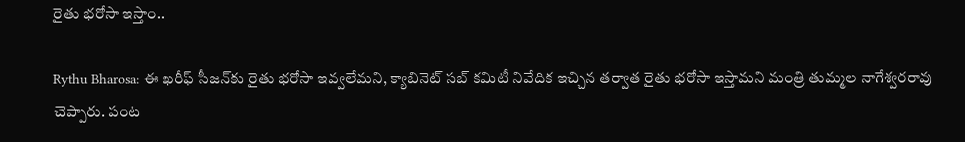రైతు భరోసా ఇస్తాం..

Rythu Bharosa: ఈ ఖరీఫ్ సీజన్‌కు రైతు భరోసా ఇవ్వలేమని, క్యాబినెట్ సబ్ కమిటీ నివేదిక ఇచ్చిన తర్వాత రైతు భరోసా ఇస్తామని మంత్రి తుమ్మల నాగేశ్వరరావు చెప్పారు. పంట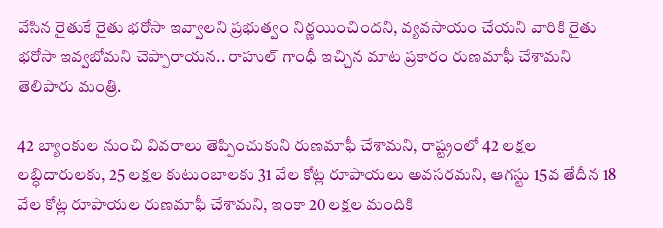వేసిన రైతుకే రైతు భరోసా ఇవ్వాలని ప్రభుత్వం నిర్ణయించిందని, వ్యవసాయం చేయని వారికి రైతు భరోసా ఇవ్వబోమని చెప్పారాయన.. రాహుల్ గాంధీ ఇచ్చిన మాట ప్రకారం రుణమాఫీ చేశామని తెలిపారు మంత్రి.

42 బ్యాంకుల నుంచి వివరాలు తెప్పించుకుని రుణమాఫీ చేశామని, రాష్ట్రంలో 42 లక్షల లబ్ధిదారులకు, 25 లక్షల కుటుంబాలకు 31 వేల కోట్ల రూపాయలు అవసరమని, ఆగస్టు 15వ తేదీన 18 వేల కోట్ల రూపాయల రుణమాఫీ చేశామని, ఇంకా 20 లక్షల మందికి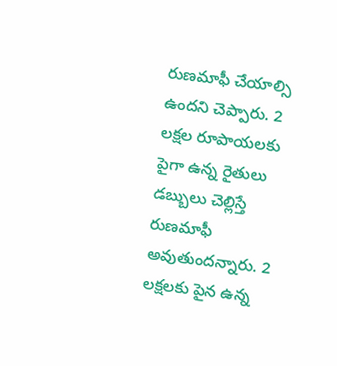రుణమాఫీ చేయాల్సి ఉందని చెప్పారు. 2 లక్షల రూపాయలకు పైగా ఉన్న రైతులు డబ్బులు చెల్లిస్తే రుణమాఫీ అవుతుందన్నారు. 2 లక్షలకు పైన ఉన్న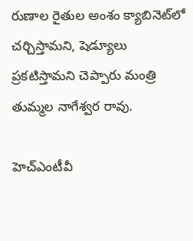రుణాల రైతుల అంశం క్యాబినెట్‌లో చర్చిస్తామని, షెడ్యూలు ప్రకటిస్తామని చెప్పారు మంత్రి తుమ్మల నాగేశ్వర రావు.

హెచ్ఎంటీవీ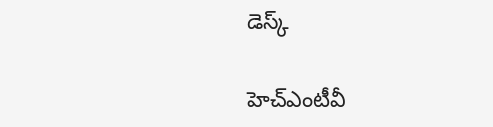డెస్క్

హెచ్ఎంటీవీ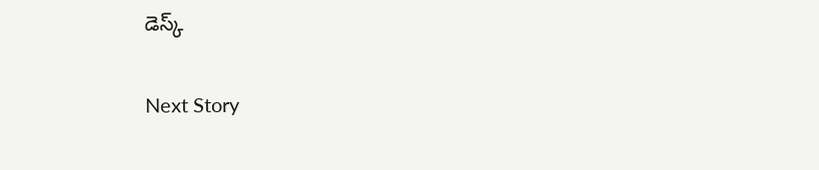డెస్క్

Next Story